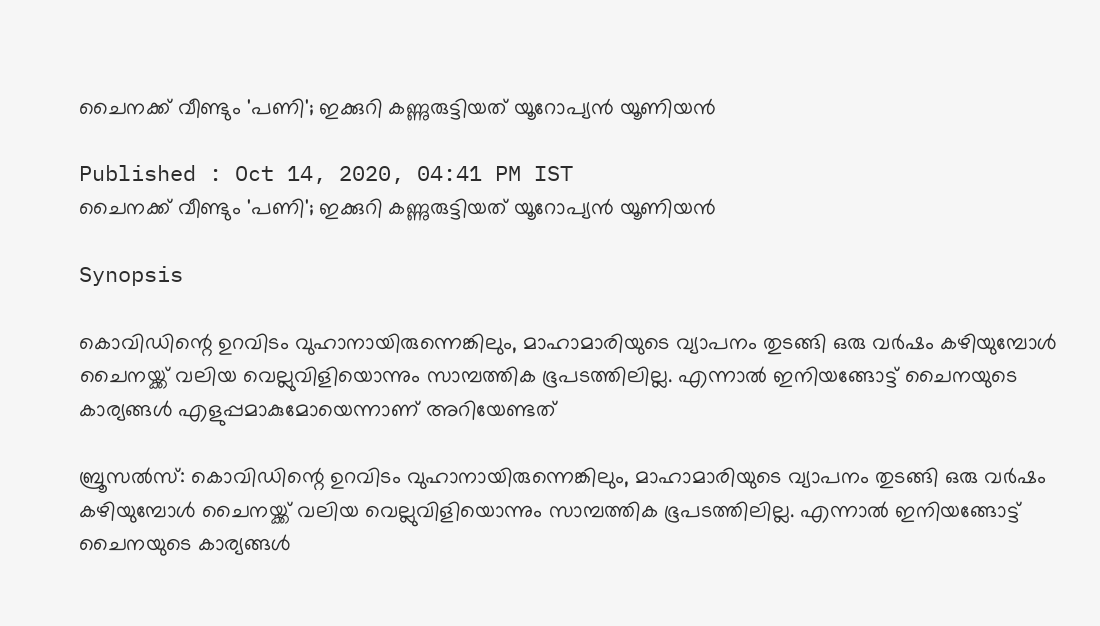ചൈനക്ക് വീണ്ടും 'പണി'; ഇക്കുറി കണ്ണുരുട്ടിയത് യൂറോപ്യൻ യൂണിയൻ

Published : Oct 14, 2020, 04:41 PM IST
ചൈനക്ക് വീണ്ടും 'പണി'; ഇക്കുറി കണ്ണുരുട്ടിയത് യൂറോപ്യൻ യൂണിയൻ

Synopsis

കൊവിഡിന്റെ ഉറവിടം വുഹാനായിരുന്നെങ്കിലും, മാഹാമാരിയുടെ വ്യാപനം തുടങ്ങി ഒരു വർഷം കഴിയുമ്പോൾ ചൈനയ്ക്ക് വലിയ വെല്ലുവിളിയൊന്നും സാമ്പത്തിക ഭൂപടത്തിലില്ല. എന്നാൽ ഇനിയങ്ങോട്ട് ചൈനയുടെ കാര്യങ്ങൾ എളുപ്പമാകുമോയെന്നാണ് അറിയേണ്ടത്

ബ്രൂസൽസ്: കൊവിഡിന്റെ ഉറവിടം വുഹാനായിരുന്നെങ്കിലും, മാഹാമാരിയുടെ വ്യാപനം തുടങ്ങി ഒരു വർഷം കഴിയുമ്പോൾ ചൈനയ്ക്ക് വലിയ വെല്ലുവിളിയൊന്നും സാമ്പത്തിക ഭൂപടത്തിലില്ല. എന്നാൽ ഇനിയങ്ങോട്ട് ചൈനയുടെ കാര്യങ്ങൾ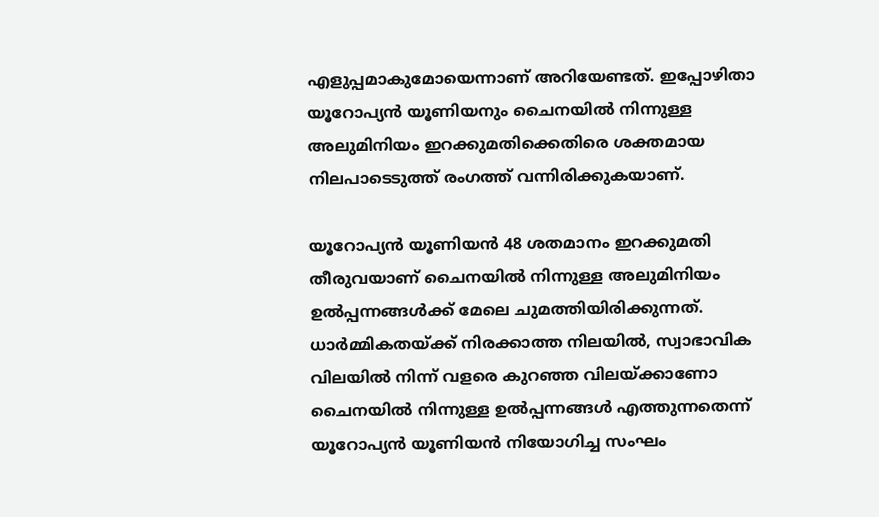എളുപ്പമാകുമോയെന്നാണ് അറിയേണ്ടത്. ഇപ്പോഴിതാ യൂറോപ്യൻ യൂണിയനും ചൈനയിൽ നിന്നുള്ള അലുമിനിയം ഇറക്കുമതിക്കെതിരെ ശക്തമായ നിലപാടെടുത്ത് രംഗത്ത് വന്നിരിക്കുകയാണ്.

യൂറോപ്യൻ യൂണിയൻ 48 ശതമാനം ഇറക്കുമതി തീരുവയാണ് ചൈനയിൽ നിന്നുള്ള അലുമിനിയം ഉൽപ്പന്നങ്ങൾക്ക് മേലെ ചുമത്തിയിരിക്കുന്നത്. ധാർമ്മികതയ്ക്ക് നിരക്കാത്ത നിലയിൽ, സ്വാഭാവിക വിലയിൽ നിന്ന് വളരെ കുറഞ്ഞ വിലയ്ക്കാണോ ചൈനയിൽ നിന്നുള്ള ഉൽപ്പന്നങ്ങൾ എത്തുന്നതെന്ന് യൂറോപ്യൻ യൂണിയൻ നിയോഗിച്ച സംഘം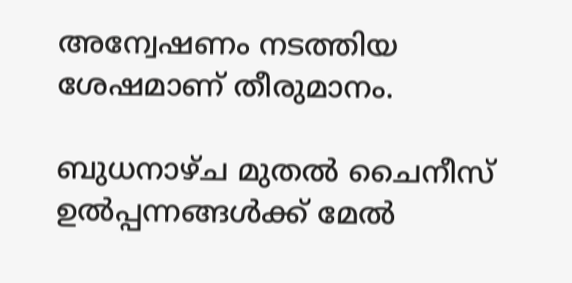അന്വേഷണം നടത്തിയ ശേഷമാണ് തീരുമാനം.

ബുധനാഴ്ച മുതൽ ചൈനീസ് ഉൽപ്പന്നങ്ങൾക്ക് മേൽ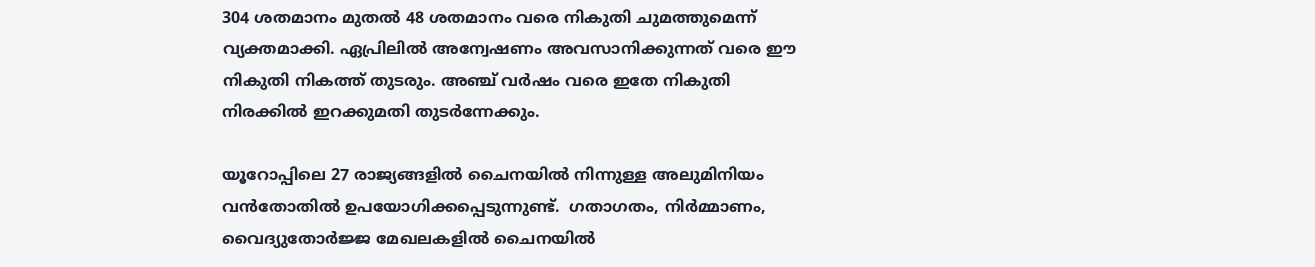304 ശതമാനം മുതൽ 48 ശതമാനം വരെ നികുതി ചുമത്തുമെന്ന് വ്യക്തമാക്കി. ഏപ്രിലിൽ അന്വേഷണം അവസാനിക്കുന്നത് വരെ ഈ നികുതി നികത്ത് തുടരും. അഞ്ച് വർഷം വരെ ഇതേ നികുതി നിരക്കിൽ ഇറക്കുമതി തുടർന്നേക്കും.

യൂറോപ്പിലെ 27 രാജ്യങ്ങളിൽ ചൈനയിൽ നിന്നുള്ള അലുമിനിയം വൻതോതിൽ ഉപയോഗിക്കപ്പെടുന്നുണ്ട്.  ഗതാഗതം, നിർമ്മാണം, വൈദ്യുതോർജ്ജ മേഖലകളിൽ ചൈനയിൽ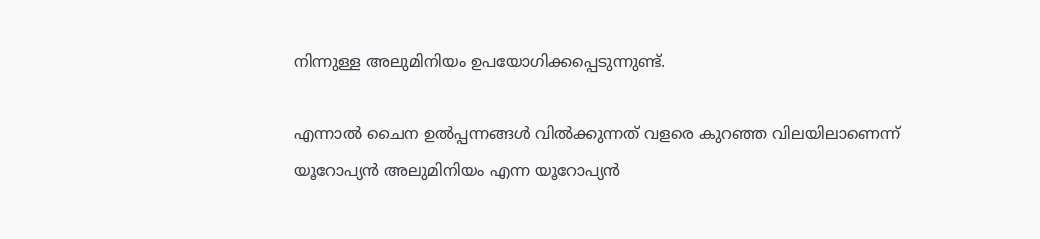നിന്നുള്ള അലുമിനിയം ഉപയോഗിക്കപ്പെടുന്നുണ്ട്.

എന്നാൽ ചൈന ഉൽപ്പന്നങ്ങൾ വിൽക്കുന്നത് വളരെ കുറഞ്ഞ വിലയിലാണെന്ന് യൂറോപ്യൻ അലുമിനിയം എന്ന യൂറോപ്യൻ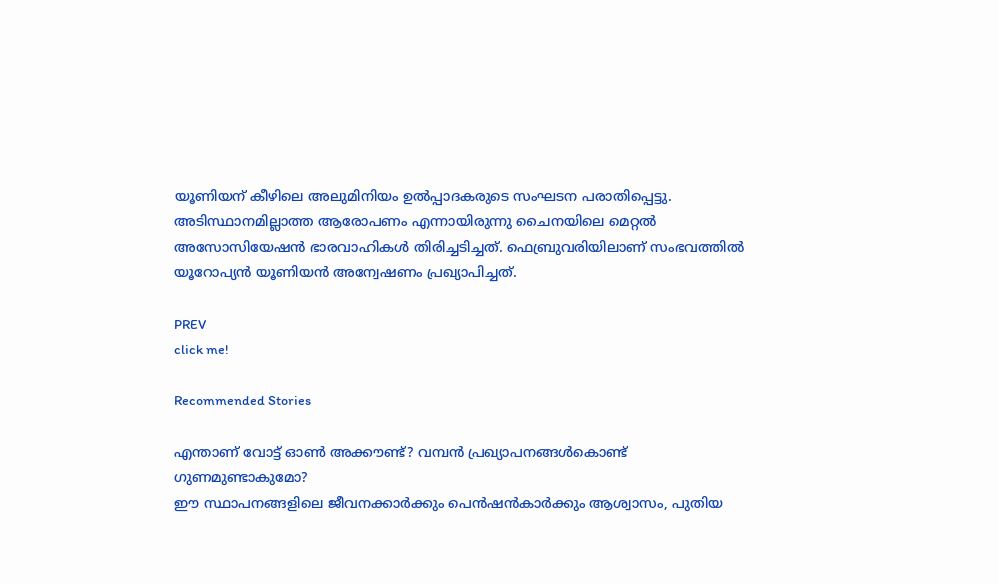യൂണിയന് കീഴിലെ അലുമിനിയം ഉൽപ്പാദകരുടെ സംഘടന പരാതിപ്പെട്ടു. അടിസ്ഥാനമില്ലാത്ത ആരോപണം എന്നായിരുന്നു ചൈനയിലെ മെറ്റൽ അസോസിയേഷൻ ഭാരവാഹികൾ തിരിച്ചടിച്ചത്. ഫെബ്രുവരിയിലാണ് സംഭവത്തിൽ യൂറോപ്യൻ യൂണിയൻ അന്വേഷണം പ്രഖ്യാപിച്ചത്.

PREV
click me!

Recommended Stories

എന്താണ് വോട്ട് ഓണ്‍ അക്കൗണ്ട്? വമ്പൻ പ്രഖ്യാപനങ്ങൾകൊണ്ട് ഗുണമുണ്ടാകുമോ?
ഈ സ്ഥാപനങ്ങളിലെ ജീവനക്കാര്‍ക്കും പെന്‍ഷന്‍കാര്‍ക്കും ആശ്വാസം, പുതിയ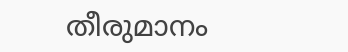തീരുമാനം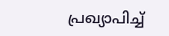പ്രഖ്യാപിച്ച്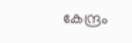കേന്ദ്രം